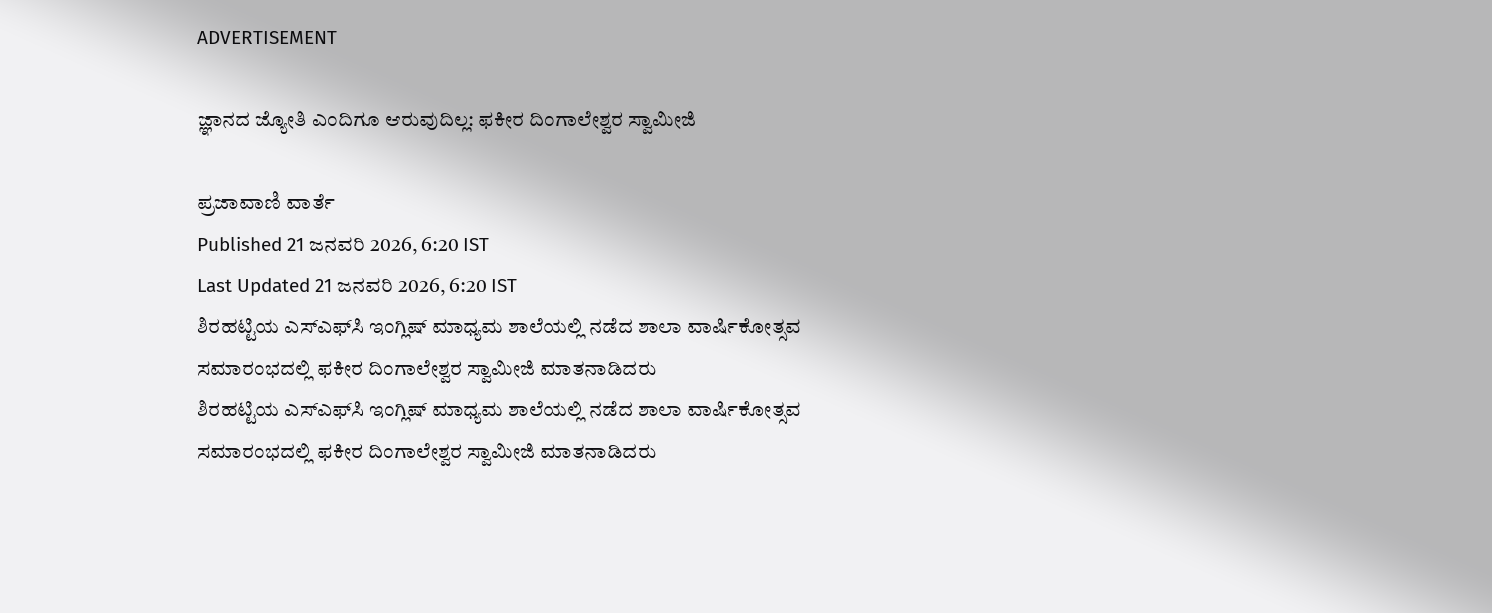ADVERTISEMENT

ಜ್ಞಾನದ ಜ್ಯೋತಿ ಎಂದಿಗೂ ಆರುವುದಿಲ್ಲ: ಫಕೀರ ದಿಂಗಾಲೇಶ್ವರ ಸ್ವಾಮೀಜಿ

ಪ್ರಜಾವಾಣಿ ವಾರ್ತೆ
Published 21 ಜನವರಿ 2026, 6:20 IST
Last Updated 21 ಜನವರಿ 2026, 6:20 IST
ಶಿರಹಟ್ಟಿಯ ಎಸ್‌ಎಫ್‌ಸಿ ಇಂಗ್ಲಿಷ್ ಮಾಧ್ಯಮ ಶಾಲೆಯಲ್ಲಿ ನಡೆದ ಶಾಲಾ ವಾರ್ಷಿಕೋತ್ಸವ ಸಮಾರಂಭದಲ್ಲಿ ಫಕೀರ ದಿಂಗಾಲೇಶ್ವರ ಸ್ವಾಮೀಜಿ ಮಾತನಾಡಿದರು
ಶಿರಹಟ್ಟಿಯ ಎಸ್‌ಎಫ್‌ಸಿ ಇಂಗ್ಲಿಷ್ ಮಾಧ್ಯಮ ಶಾಲೆಯಲ್ಲಿ ನಡೆದ ಶಾಲಾ ವಾರ್ಷಿಕೋತ್ಸವ ಸಮಾರಂಭದಲ್ಲಿ ಫಕೀರ ದಿಂಗಾಲೇಶ್ವರ ಸ್ವಾಮೀಜಿ ಮಾತನಾಡಿದರು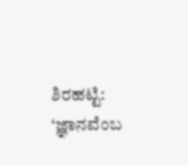ಶಿರಹಟ್ಟಿ: ‘ಜ್ಞಾನವೆಂಬ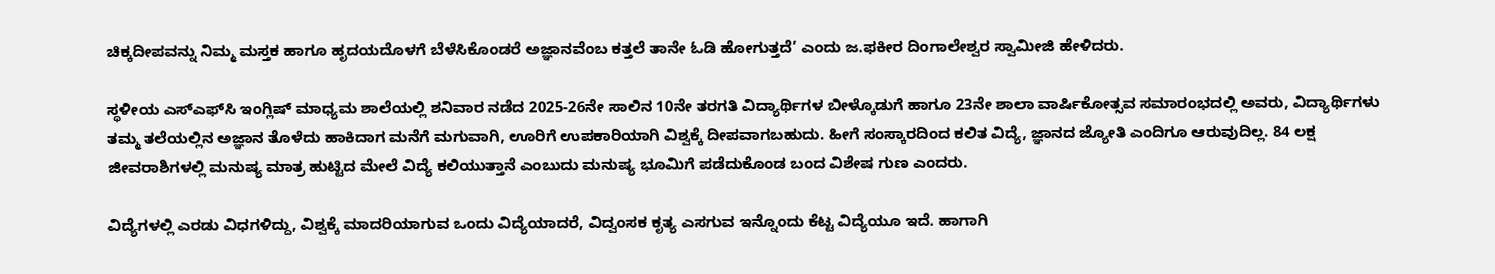ಚಿಕ್ಕದೀಪವನ್ನು ನಿಮ್ಮ ಮಸ್ತಕ ಹಾಗೂ ಹೃದಯದೊಳಗೆ ಬೆಳೆಸಿಕೊಂಡರೆ ಅಜ್ಞಾನವೆಂಬ ಕತ್ತಲೆ ತಾನೇ ಓಡಿ ಹೋಗುತ್ತದೆ’ ಎಂದು ಜ.ಫಕೀರ ದಿಂಗಾಲೇಶ್ವರ ಸ್ವಾಮೀಜಿ ಹೇಳಿದರು.

ಸ್ಥಳೀಯ ಎಸ್‌ಎಫ್‌ಸಿ ಇಂಗ್ಲಿಷ್ ಮಾಧ್ಯಮ ಶಾಲೆಯಲ್ಲಿ ಶನಿವಾರ ನಡೆದ 2025-26ನೇ ಸಾಲಿನ 10ನೇ ತರಗತಿ ವಿದ್ಯಾರ್ಥಿಗಳ ಬೀಳ್ಕೊಡುಗೆ ಹಾಗೂ 23ನೇ ಶಾಲಾ ವಾರ್ಷಿಕೋತ್ಸವ ಸಮಾರಂಭದಲ್ಲಿ ಅವರು, ವಿದ್ಯಾರ್ಥಿಗಳು ತಮ್ಮ ತಲೆಯಲ್ಲಿನ ಅಜ್ಞಾನ ತೊಳೆದು ಹಾಕಿದಾಗ ಮನೆಗೆ ಮಗುವಾಗಿ, ಊರಿಗೆ ಉಪಕಾರಿಯಾಗಿ ವಿಶ್ವಕ್ಕೆ ದೀಪವಾಗಬಹುದು. ಹೀಗೆ ಸಂಸ್ಕಾರದಿಂದ ಕಲಿತ ವಿದ್ಯೆ, ಜ್ಞಾನದ ಜ್ಯೋತಿ ಎಂದಿಗೂ ಆರುವುದಿಲ್ಲ. 84 ಲಕ್ಷ ಜೀವರಾಶಿಗಳಲ್ಲಿ ಮನುಷ್ಯ ಮಾತ್ರ ಹುಟ್ಟಿದ ಮೇಲೆ ವಿದ್ಯೆ ಕಲಿಯುತ್ತಾನೆ ಎಂಬುದು ಮನುಷ್ಯ ಭೂಮಿಗೆ ಪಡೆದುಕೊಂಡ ಬಂದ ವಿಶೇಷ ಗುಣ ಎಂದರು.

ವಿದ್ಯೆಗಳಲ್ಲಿ ಎರಡು ವಿಧಗಳಿದ್ದು, ವಿಶ್ವಕ್ಕೆ ಮಾದರಿಯಾಗುವ ಒಂದು ವಿದ್ಯೆಯಾದರೆ, ವಿದ್ವಂಸಕ ಕೃತ್ಯ ಎಸಗುವ ಇನ್ನೊಂದು ಕೆಟ್ಟ ವಿದ್ಯೆಯೂ ಇದೆ. ಹಾಗಾಗಿ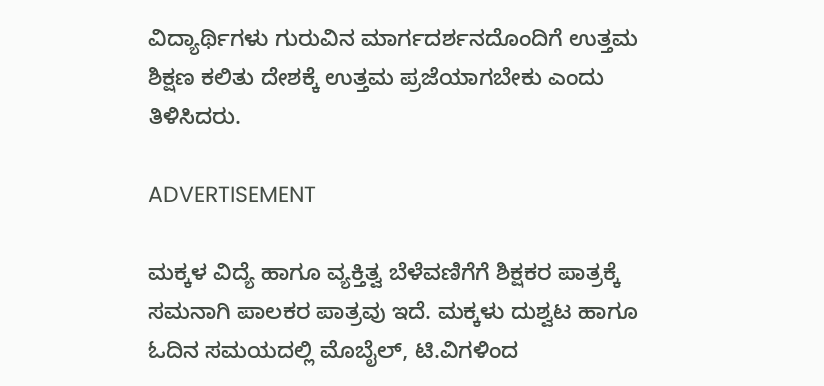ವಿದ್ಯಾರ್ಥಿಗಳು ಗುರುವಿನ ಮಾರ್ಗದರ್ಶನದೊಂದಿಗೆ ಉತ್ತಮ ಶಿಕ್ಷಣ ಕಲಿತು ದೇಶಕ್ಕೆ ಉತ್ತಮ ಪ್ರಜೆಯಾಗಬೇಕು ಎಂದು ತಿಳಿಸಿದರು.

ADVERTISEMENT

ಮಕ್ಕಳ ವಿದ್ಯೆ ಹಾಗೂ ವ್ಯಕ್ತಿತ್ವ ಬೆಳೆವಣಿಗೆಗೆ ಶಿಕ್ಷಕರ ಪಾತ್ರಕ್ಕೆ ಸಮನಾಗಿ ಪಾಲಕರ ಪಾತ್ರವು ಇದೆ. ಮಕ್ಕಳು ದುಶ್ವಟ ಹಾಗೂ ಓದಿನ ಸಮಯದಲ್ಲಿ ಮೊಬೈಲ್, ಟಿ.ವಿಗಳಿಂದ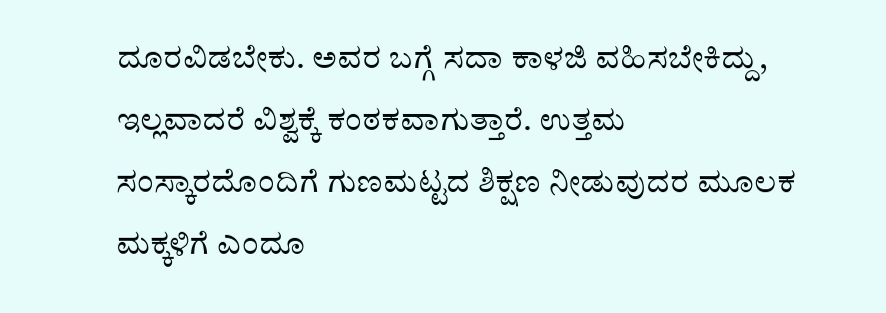ದೂರವಿಡಬೇಕು. ಅವರ ಬಗ್ಗೆ ಸದಾ ಕಾಳಜಿ ವಹಿಸಬೇಕಿದ್ದು, ಇಲ್ಲವಾದರೆ ವಿಶ್ವಕ್ಕೆ ಕಂಠಕವಾಗುತ್ತಾರೆ. ಉತ್ತಮ ಸಂಸ್ಕಾರದೊಂದಿಗೆ ಗುಣಮಟ್ಟದ ಶಿಕ್ಷಣ ನೀಡುವುದರ ಮೂಲಕ ಮಕ್ಕಳಿಗೆ ಎಂದೂ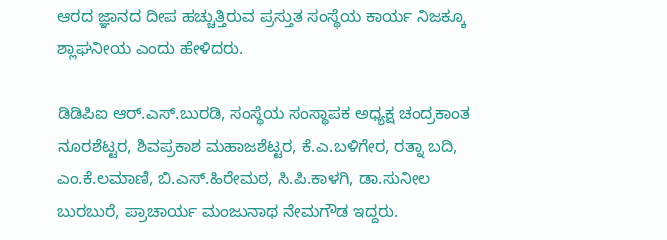ಆರದ ಜ್ಞಾನದ ದೀಪ ಹಚ್ಚುತ್ತಿರುವ ಪ್ರಸ್ತುತ ಸಂಸ್ಥೆಯ ಕಾರ್ಯ ನಿಜಕ್ಕೂ ಶ್ಲಾಘನೀಯ ಎಂದು ಹೇಳಿದರು.

ಡಿಡಿಪಿಐ ಆರ್.ಎಸ್.ಬುರಡಿ, ಸಂಸ್ಥೆಯ ಸಂಸ್ಥಾಪಕ ಅಧ್ಯಕ್ಷ ಚಂದ್ರಕಾಂತ ನೂರಶೆಟ್ಟರ, ಶಿವಪ್ರಕಾಶ ಮಹಾಜಶೆಟ್ಟರ, ಕೆ.ಎ.ಬಳಿಗೇರ, ರತ್ನಾ ಬದಿ, ಎಂ.ಕೆ.ಲಮಾಣಿ, ಬಿ.ಎಸ್.ಹಿರೇಮಠ, ಸಿ.ಪಿ.ಕಾಳಗಿ, ಡಾ.ಸುನೀಲ ಬುರಬುರೆ, ಪ್ರಾಚಾರ್ಯ ಮಂಜುನಾಥ ನೇಮಗೌಡ ಇದ್ದರು.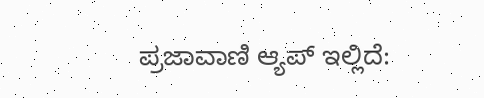ಪ್ರಜಾವಾಣಿ ಆ್ಯಪ್ ಇಲ್ಲಿದೆ: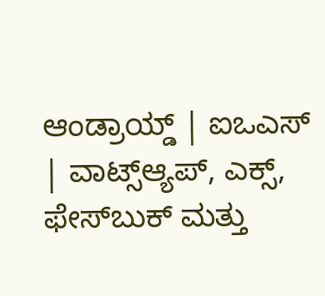ಆಂಡ್ರಾಯ್ಡ್ | ಐಒಎಸ್ | ವಾಟ್ಸ್ಆ್ಯಪ್, ಎಕ್ಸ್, ಫೇಸ್‌ಬುಕ್ ಮತ್ತು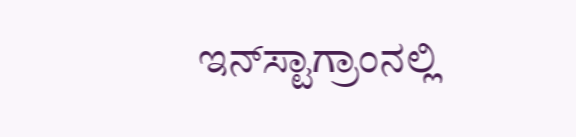ಇನ್‌ಸ್ಟಾಗ್ರಾಂನಲ್ಲಿ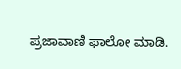ಪ್ರಜಾವಾಣಿ ಫಾಲೋ ಮಾಡಿ.